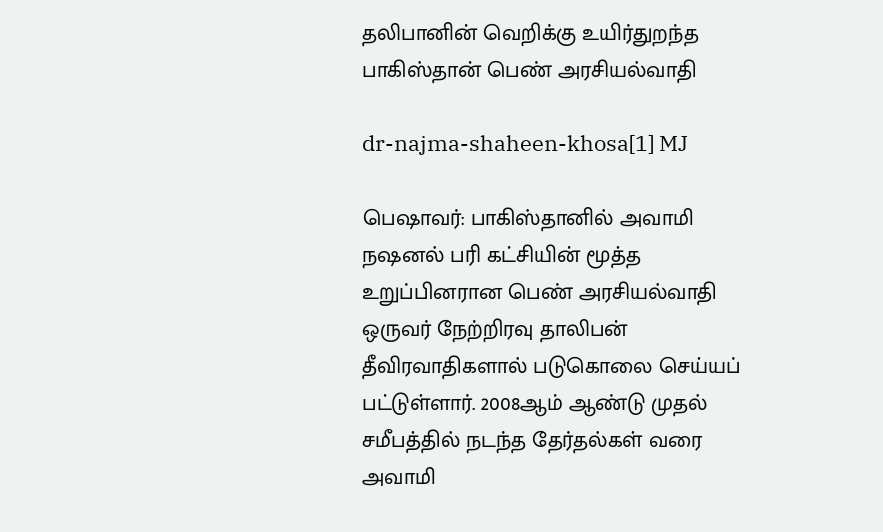தலிபானின் வெறிக்கு உயிர்துறந்த பாகிஸ்தான் பெண் அரசியல்வாதி

dr-najma-shaheen-khosa[1] MJ

பெஷாவர்: பாகிஸ்தானில் அவாமி நஷனல் பரி கட்சியின் மூத்த உறுப்பினரான பெண் அரசியல்வாதி ஒருவர் நேற்றிரவு தாலிபன் தீவிரவாதிகளால் படுகொலை செய்யப் பட்டுள்ளார். 2008ஆம் ஆண்டு முதல் சமீபத்தில் நடந்த தேர்தல்கள் வரை அவாமி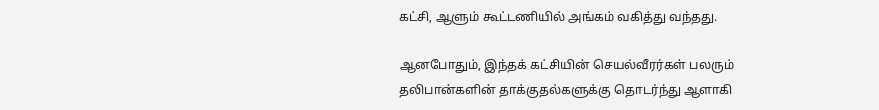கட்சி, ஆளும் கூட்டணியில் அங்கம் வகித்து வந்தது.

ஆனபோதும், இந்தக் கட்சியின் செயல்வீரர்கள் பலரும் தலிபான்களின் தாக்குதல்களுக்கு தொடர்ந்து ஆளாகி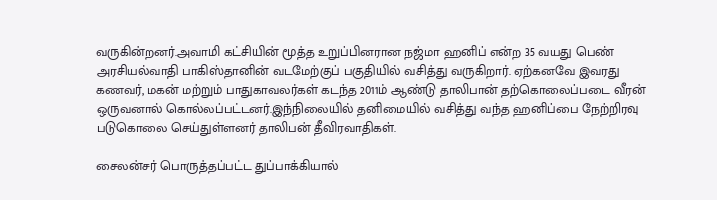வருகின்றனர்.அவாமி கட்சியின் மூத்த உறுப்பினரான நஜ்மா ஹனிப் என்ற 35 வயது பெண் அரசியல்வாதி பாகிஸ்தானின் வடமேற்குப் பகுதியில் வசித்து வருகிறார். ஏற்கனவே இவரது கணவர், மகன் மற்றும் பாதுகாவலர்கள் கடந்த 2011ம் ஆண்டு தாலிபான் தற்கொலைப்படை வீரன் ஒருவனால் கொல்லப்பட்டனர்.இந்நிலையில் தனிமையில் வசித்து வந்த ஹனிப்பை நேற்றிரவு படுகொலை செய்துள்ளனர் தாலிபன் தீவிரவாதிகள்.

சைலன்சர் பொருத்தப்பட்ட துப்பாக்கியால்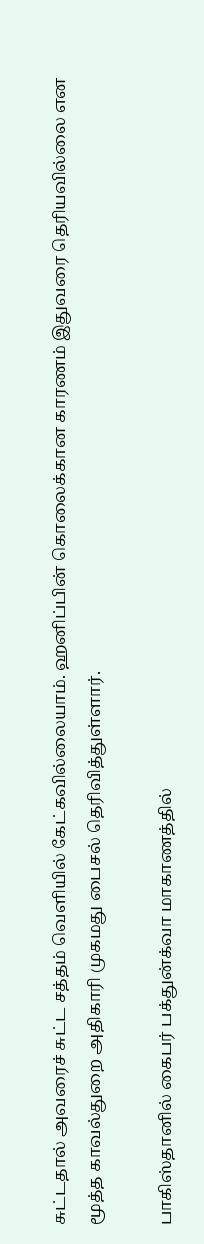சுட்டதால் அவரைச் சுட்ட சத்தம் வெளியில் கேட்கவில்லையாம். ஹனிப்பின் கொலைக்கான காரணம் இதுவரை தெரியவில்லை என மூத்த காவல்துறை அதிகாரி முகமது பைசல் தெரிவித்துள்ளார்.

பாகிஸ்தானில் கைபர் பக்துன்க்வா மாகாணத்தில்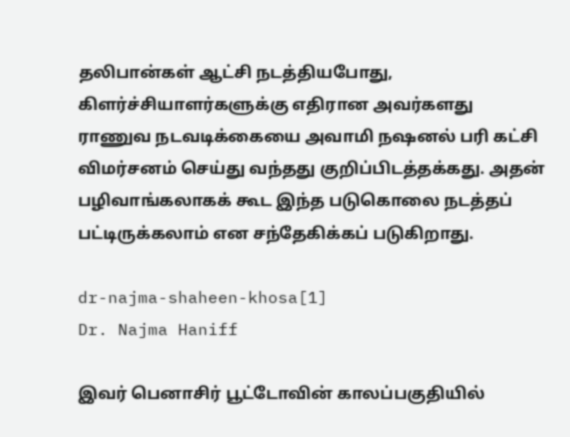தலிபான்கள் ஆட்சி நடத்தியபோது, கிளர்ச்சியாளர்களுக்கு எதிரான அவர்களது ராணுவ நடவடிக்கையை அவாமி நஷனல் பரி கட்சி விமர்சனம் செய்து வந்தது குறிப்பிடத்தக்கது. அதன் பழிவாங்கலாகக் கூட இந்த படுகொலை நடத்தப் பட்டிருக்கலாம் என சந்தேகிக்கப் படுகிறாது.

dr-najma-shaheen-khosa[1]
Dr. Najma Haniff

இவர் பெனாசிர் பூட்டோவின் காலப்பகுதியில்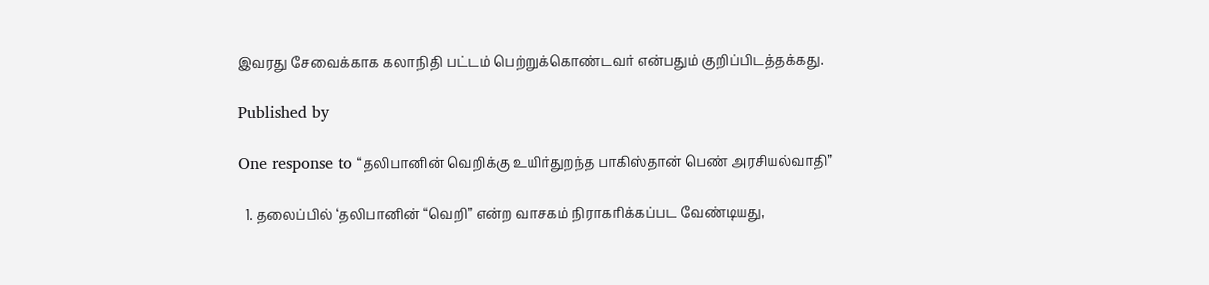இவரது சேவைக்காக கலாநிதி பட்டம் பெற்றுக்கொண்டவர் என்பதும் குறிப்பிடத்தக்கது.

Published by

One response to “தலிபானின் வெறிக்கு உயிர்துறந்த பாகிஸ்தான் பெண் அரசியல்வாதி”

  1. தலைப்பில் ‘தலிபானின் “வெறி” என்ற வாசகம் நிராகரிக்கப்பட வேண்டியது,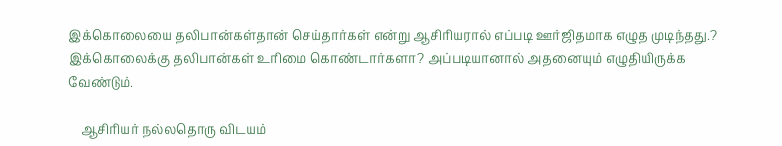இக்கொலையை தலிபான்கள்தான் செய்தார்கள் என்று ஆசிரியரால் எப்படி ஊர்ஜிதமாக எழுத முடிந்தது.? இக்கொலைக்கு தலிபான்கள் உரிமை கொண்டார்களா? அப்படியானால் அதனையும் எழுதியிருக்க வேண்டும்.

    ஆசிரியர் நல்லதொரு விடயம்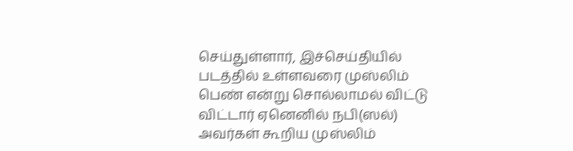செய்துள்ளார், இச்செய்தியில் படத்தில் உள்ளவரை முஸ்லிம் பெண் என்று சொல்லாமல் விட்டு விட்டார் ஏனெனில் நபி(ஸல்) அவர்கள் கூறிய முஸ்லிம்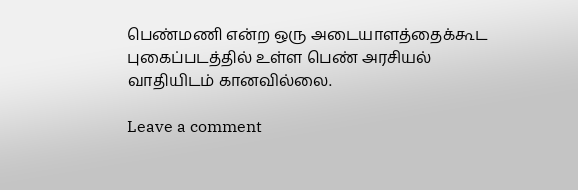பெண்மணி என்ற ஒரு அடையாளத்தைக்கூட புகைப்படத்தில் உள்ள பெண் அரசியல் வாதியிடம் கானவில்லை.

Leave a comment